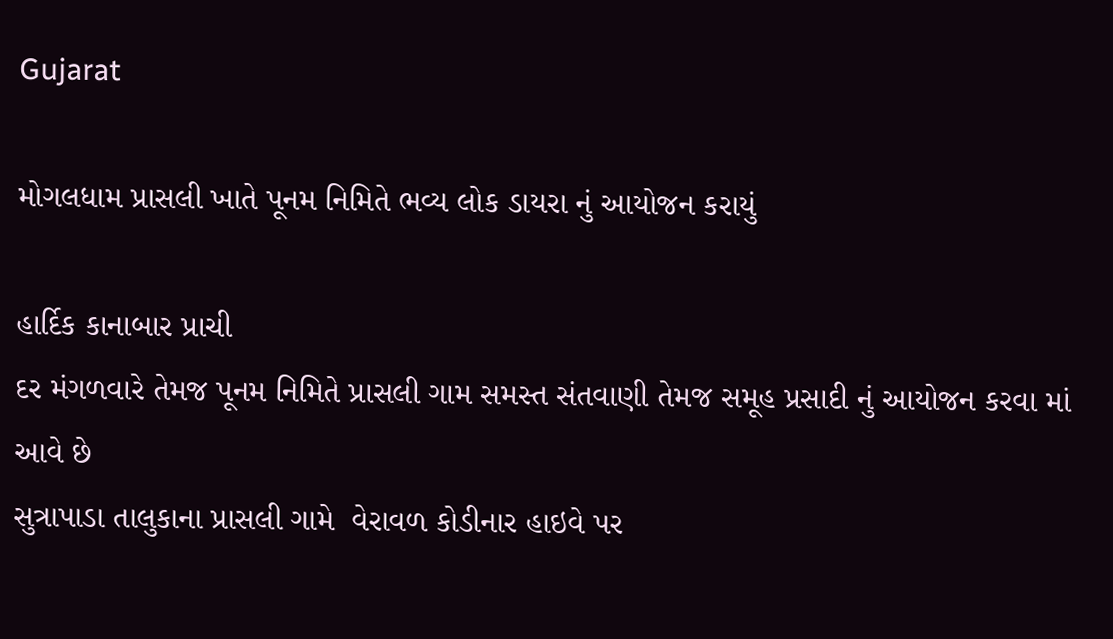Gujarat

મોગલધામ પ્રાસલી ખાતે પૂનમ નિમિતે ભવ્ય લોક ડાયરા નું આયોજન કરાયું

હાર્દિક કાનાબાર પ્રાચી
દર મંગળવારે તેમજ પૂનમ નિમિતે પ્રાસલી ગામ સમસ્ત સંતવાણી તેમજ સમૂહ પ્રસાદી નું આયોજન કરવા માં આવે છે
સુત્રાપાડા તાલુકાના પ્રાસલી ગામે  વેરાવળ કોડીનાર હાઇવે પર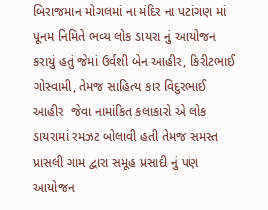બિરાજમાન મોગલમાં ના મંદિર ના પટાંગણ માં પૂનમ નિમિતે ભવ્ય લોક ડાયરા નું આયોજન કરાયું હતું જેમાં ઉર્વશી બેન આહીર, કિરીટભાઈ ગોસ્વામી, તેમજ સાહિત્ય કાર વિદુરભાઈ આહીર  જેવા નામાંકિત કલાકારો એ લોક ડાયરામાં રમઝટ બોલાવી હતી તેમજ સમસ્ત પ્રાસલી ગામ દ્વારા સમૂહ પ્રસાદી નું પણ આયોજન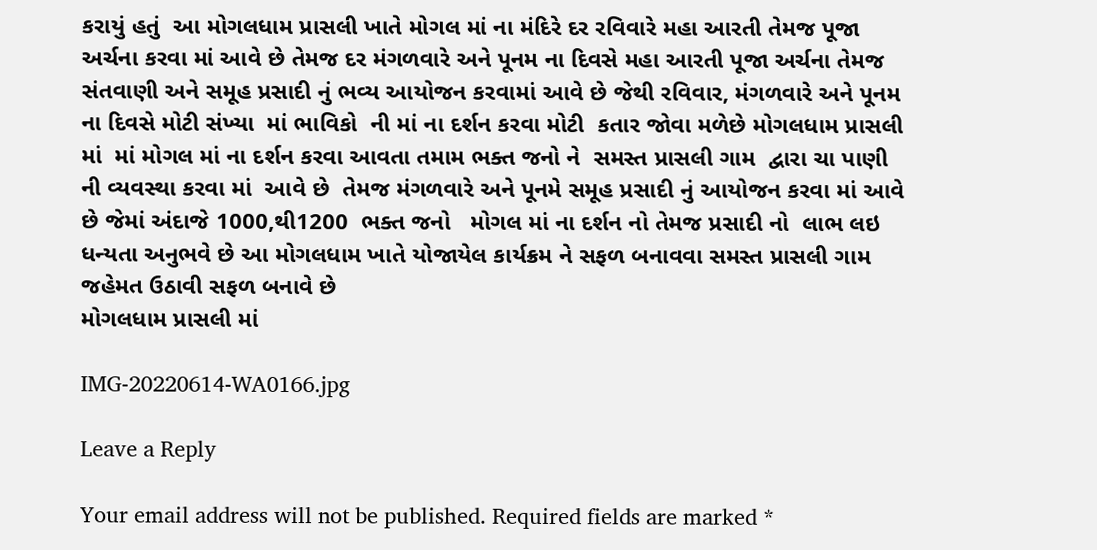કરાયું હતું  આ મોગલધામ પ્રાસલી ખાતે મોગલ માં ના મંદિરે દર રવિવારે મહા આરતી તેમજ પૂજા અર્ચના કરવા માં આવે છે તેમજ દર મંગળવારે અને પૂનમ ના દિવસે મહા આરતી પૂજા અર્ચના તેમજ સંતવાણી અને સમૂહ પ્રસાદી નું ભવ્ય આયોજન કરવામાં આવે છે જેથી રવિવાર, મંગળવારે અને પૂનમ ના દિવસે મોટી સંખ્યા  માં ભાવિકો  ની માં ના દર્શન કરવા મોટી  કતાર જોવા મળેછે મોગલધામ પ્રાસલી માં  માં મોગલ માં ના દર્શન કરવા આવતા તમામ ભક્ત જનો ને  સમસ્ત પ્રાસલી ગામ  દ્વારા ચા પાણી ની વ્યવસ્થા કરવા માં  આવે છે  તેમજ મંગળવારે અને પૂનમે સમૂહ પ્રસાદી નું આયોજન કરવા માં આવે છે જેમાં અંદાજે 1000,થી1200  ભક્ત જનો   મોગલ માં ના દર્શન નો તેમજ પ્રસાદી નો  લાભ લઇ ધન્યતા અનુભવે છે આ મોગલધામ ખાતે યોજાયેલ કાર્યક્રમ ને સફળ બનાવવા સમસ્ત પ્રાસલી ગામ જહેમત ઉઠાવી સફળ બનાવે છે
મોગલધામ પ્રાસલી માં

IMG-20220614-WA0166.jpg

Leave a Reply

Your email address will not be published. Required fields are marked *